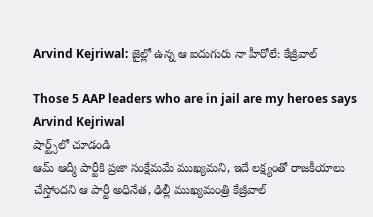Arvind Kejriwal: జైల్లో ఉన్న ఆ ఐదుగురు నా హీరోలే: కేజ్రీవాల్

Those 5 AAP leaders who are in jail are my heroes says Arvind Kejriwal
షార్ట్స్‌లో చూడండి
ఆమ్ ఆద్మీ పార్టీకి ప్రజా సంక్షేమమే ముఖ్యమని, ఇదే లక్ష్యంతో రాజకీయాలు చేస్తోందని ఆ పార్టీ అధినేత, ఢిల్లీ ముఖ్యమంత్రి కేజ్రీవాల్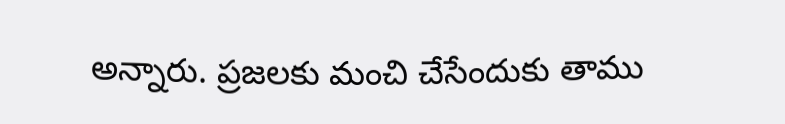అన్నారు. ప్రజలకు మంచి చేసేందుకు తాము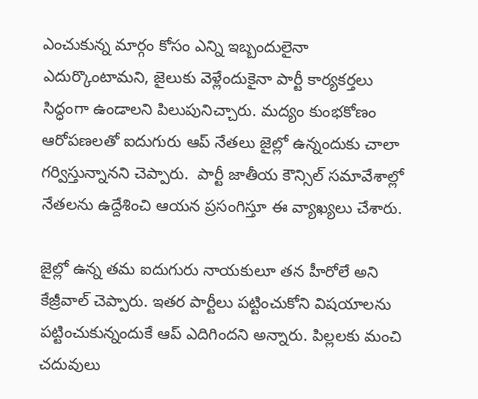ఎంచుకున్న మార్గం కోసం ఎన్ని ఇబ్బందులైనా ఎదుర్కొంటామని, జైలుకు వెళ్లేందుకైనా పార్టీ కార్యకర్తలు సిద్ధంగా ఉండాలని పిలుపునిచ్చారు. మద్యం కుంభకోణం ఆరోపణలతో ఐదుగురు ఆప్ నేతలు జైల్లో ఉన్నందుకు చాలా గర్విస్తున్నానని చెప్పారు.  పార్టీ జాతీయ కౌన్సిల్ సమావేశాల్లో నేతలను ఉద్దేశించి ఆయన ప్రసంగిస్తూ ఈ వ్యాఖ్యలు చేశారు.

జైల్లో ఉన్న తమ ఐదుగురు నాయకులూ తన హీరోలే అని కేజ్రీవాల్ చెప్పారు. ఇతర పార్టీలు పట్టించుకోని విషయాలను పట్టించుకున్నందుకే ఆప్ ఎదిగిందని అన్నారు. పిల్లలకు మంచి చదువులు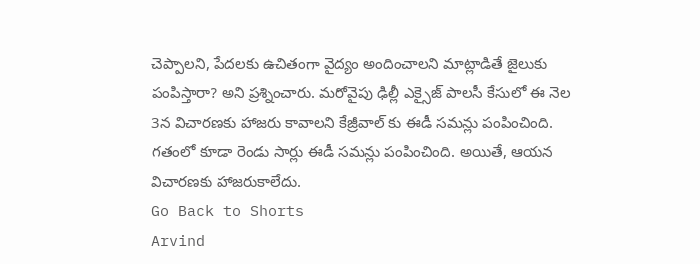చెప్పాలని, పేదలకు ఉచితంగా వైద్యం అందించాలని మాట్లాడితే జైలుకు పంపిస్తారా? అని ప్రశ్నించారు. మరోవైపు ఢిల్లీ ఎక్సైజ్ పాలసీ కేసులో ఈ నెల 3న విచారణకు హాజరు కావాలని కేజ్రీవాల్ కు ఈడీ సమన్లు పంపించింది. గతంలో కూడా రెండు సార్లు ఈడీ సమన్లు పంపించింది. అయితే, ఆయన విచారణకు హాజరుకాలేదు.
Go Back to Shorts
Arvind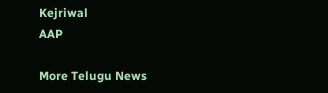Kejriwal
AAP

More Telugu News